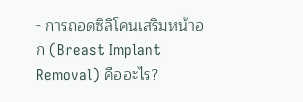- การถอดซิลิโคนเสริมหน้าอก (Breast Implant Removal) คืออะไร?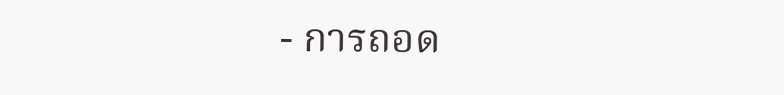- การถอด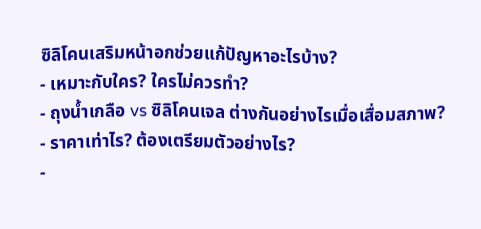ซิลิโคนเสริมหน้าอกช่วยแก้ปัญหาอะไรบ้าง?
- เหมาะกับใคร? ใครไม่ควรทำ?
- ถุงน้ำเกลือ vs ซิลิโคนเจล ต่างกันอย่างไรเมื่อเสื่อมสภาพ?
- ราคาเท่าไร? ต้องเตรียมตัวอย่างไร?
-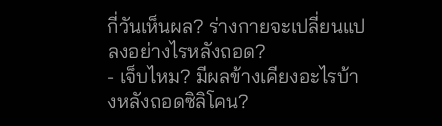กี่วันเห็นผล? ร่างกายจะเปลี่ยนแปลงอย่างไรหลังถอด?
- เจ็บไหม? มีผลข้างเคียงอะไรบ้างหลังถอดซิลิโคน?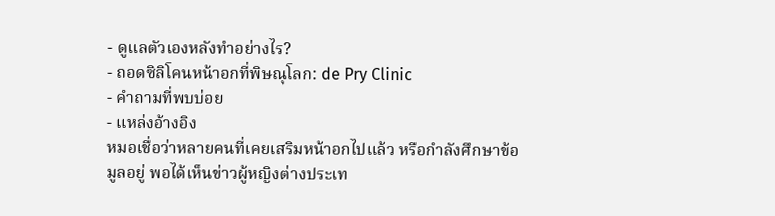- ดูแลตัวเองหลังทำอย่างไร?
- ถอดซิลิโคนหน้าอกที่พิษณุโลก: de Pry Clinic
- คำถามที่พบบ่อย
- แหล่งอ้างอิง
หมอเชื่อว่าหลายคนที่เคยเสริมหน้าอกไปแล้ว หรือกำลังศึกษาข้อมูลอยู่ พอได้เห็นข่าวผู้หญิงต่างประเท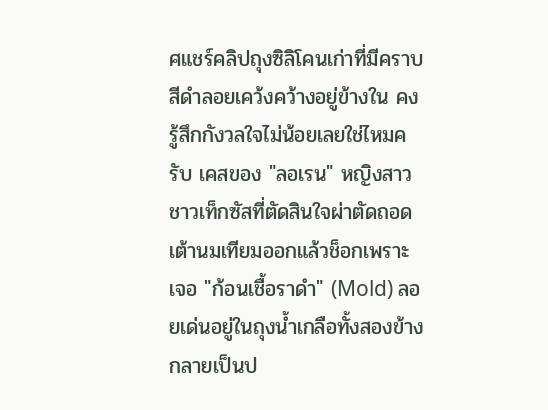ศแชร์คลิปถุงซิลิโคนเก่าที่มีคราบสีดำลอยเคว้งคว้างอยู่ข้างใน คงรู้สึกกังวลใจไม่น้อยเลยใช่ไหมครับ เคสของ "ลอเรน" หญิงสาวชาวเท็กซัสที่ตัดสินใจผ่าตัดถอดเต้านมเทียมออกแล้วช็อกเพราะเจอ "ก้อนเชื้อราดำ" (Mold) ลอยเด่นอยู่ในถุงน้ำเกลือทั้งสองข้าง กลายเป็นป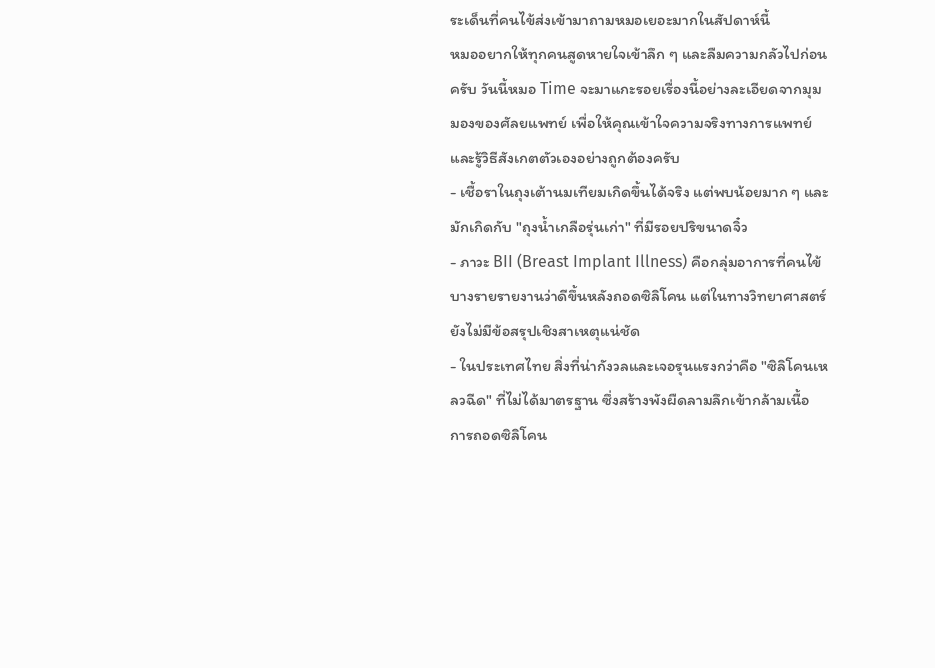ระเด็นที่คนไข้ส่งเข้ามาถามหมอเยอะมากในสัปดาห์นี้
หมออยากให้ทุกคนสูดหายใจเข้าลึก ๆ และลืมความกลัวไปก่อนครับ วันนี้หมอ Time จะมาแกะรอยเรื่องนี้อย่างละเอียดจากมุมมองของศัลยแพทย์ เพื่อให้คุณเข้าใจความจริงทางการแพทย์ และรู้วิธีสังเกตตัวเองอย่างถูกต้องครับ
- เชื้อราในถุงเต้านมเทียมเกิดขึ้นได้จริง แต่พบน้อยมาก ๆ และมักเกิดกับ "ถุงน้ำเกลือรุ่นเก่า" ที่มีรอยปริขนาดจิ๋ว
- ภาวะ BII (Breast Implant Illness) คือกลุ่มอาการที่คนไข้บางรายรายงานว่าดีขึ้นหลังถอดซิลิโคน แต่ในทางวิทยาศาสตร์ยังไม่มีข้อสรุปเชิงสาเหตุแน่ชัด
- ในประเทศไทย สิ่งที่น่ากังวลและเจอรุนแรงกว่าคือ "ซิลิโคนเหลวฉีด" ที่ไม่ได้มาตรฐาน ซึ่งสร้างพังผืดลามลึกเข้ากล้ามเนื้อ
การถอดซิลิโคน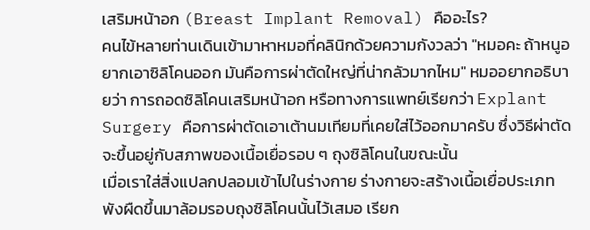เสริมหน้าอก (Breast Implant Removal) คืออะไร?
คนไข้หลายท่านเดินเข้ามาหาหมอที่คลินิกด้วยความกังวลว่า "หมอคะ ถ้าหนูอยากเอาซิลิโคนออก มันคือการผ่าตัดใหญ่ที่น่ากลัวมากไหม" หมออยากอธิบายว่า การถอดซิลิโคนเสริมหน้าอก หรือทางการแพทย์เรียกว่า Explant Surgery คือการผ่าตัดเอาเต้านมเทียมที่เคยใส่ไว้ออกมาครับ ซึ่งวิธีผ่าตัดจะขึ้นอยู่กับสภาพของเนื้อเยื่อรอบ ๆ ถุงซิลิโคนในขณะนั้น
เมื่อเราใส่สิ่งแปลกปลอมเข้าไปในร่างกาย ร่างกายจะสร้างเนื้อเยื่อประเภทพังผืดขึ้นมาล้อมรอบถุงซิลิโคนนั้นไว้เสมอ เรียก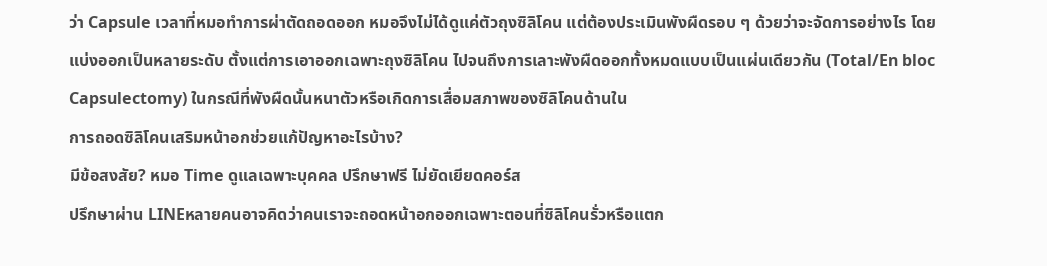ว่า Capsule เวลาที่หมอทำการผ่าตัดถอดออก หมอจึงไม่ได้ดูแค่ตัวถุงซิลิโคน แต่ต้องประเมินพังผืดรอบ ๆ ด้วยว่าจะจัดการอย่างไร โดยแบ่งออกเป็นหลายระดับ ตั้งแต่การเอาออกเฉพาะถุงซิลิโคน ไปจนถึงการเลาะพังผืดออกทั้งหมดแบบเป็นแผ่นเดียวกัน (Total/En bloc Capsulectomy) ในกรณีที่พังผืดนั้นหนาตัวหรือเกิดการเสื่อมสภาพของซิลิโคนด้านใน
การถอดซิลิโคนเสริมหน้าอกช่วยแก้ปัญหาอะไรบ้าง?
มีข้อสงสัย? หมอ Time ดูแลเฉพาะบุคคล ปรึกษาฟรี ไม่ยัดเยียดคอร์ส
ปรึกษาผ่าน LINEหลายคนอาจคิดว่าคนเราจะถอดหน้าอกออกเฉพาะตอนที่ซิลิโคนรั่วหรือแตก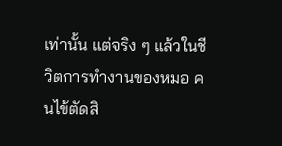เท่านั้น แต่จริง ๆ แล้วในชีวิตการทำงานของหมอ คนไข้ตัดสิ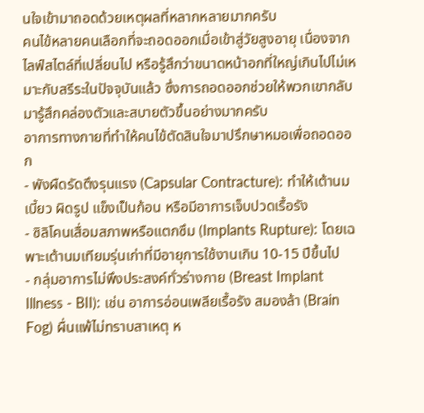นใจเข้ามาถอดด้วยเหตุผลที่หลากหลายมากครับ
คนไข้หลายคนเลือกที่จะถอดออกเมื่อเข้าสู่วัยสูงอายุ เนื่องจากไลฟ์สไตล์ที่เปลี่ยนไป หรือรู้สึกว่าขนาดหน้าอกที่ใหญ่เกินไปไม่เหมาะกับสรีระในปัจจุบันแล้ว ซึ่งการถอดออกช่วยให้พวกเขากลับมารู้สึกคล่องตัวและสบายตัวขึ้นอย่างมากครับ
อาการทางกายที่ทำให้คนไข้ตัดสินใจมาปรึกษาหมอเพื่อถอดออก
- พังผืดรัดตึงรุนแรง (Capsular Contracture): ทำให้เต้านมเบี้ยว ผิดรูป แข็งเป็นก้อน หรือมีอาการเจ็บปวดเรื้อรัง
- ซิลิโคนเสื่อมสภาพหรือแตกซึม (Implants Rupture): โดยเฉพาะเต้านมเทียมรุ่นเก่าที่มีอายุการใช้งานเกิน 10-15 ปีขึ้นไป
- กลุ่มอาการไม่พึงประสงค์ทั่วร่างกาย (Breast Implant Illness - BII): เช่น อาการอ่อนเพลียเรื้อรัง สมองล้า (Brain Fog) ผื่นแพ้ไม่ทราบสาเหตุ ห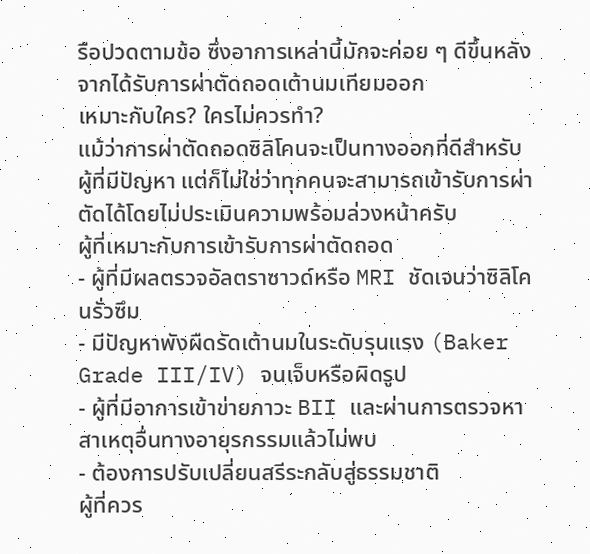รือปวดตามข้อ ซึ่งอาการเหล่านี้มักจะค่อย ๆ ดีขึ้นหลังจากได้รับการผ่าตัดถอดเต้านมเทียมออก
เหมาะกับใคร? ใครไม่ควรทำ?
แม้ว่าการผ่าตัดถอดซิลิโคนจะเป็นทางออกที่ดีสำหรับผู้ที่มีปัญหา แต่ก็ไม่ใช่ว่าทุกคนจะสามารถเข้ารับการผ่าตัดได้โดยไม่ประเมินความพร้อมล่วงหน้าครับ
ผู้ที่เหมาะกับการเข้ารับการผ่าตัดถอด
- ผู้ที่มีผลตรวจอัลตราซาวด์หรือ MRI ชัดเจนว่าซิลิโคนรั่วซึม
- มีปัญหาพังผืดรัดเต้านมในระดับรุนแรง (Baker Grade III/IV) จนเจ็บหรือผิดรูป
- ผู้ที่มีอาการเข้าข่ายภาวะ BII และผ่านการตรวจหาสาเหตุอื่นทางอายุรกรรมแล้วไม่พบ
- ต้องการปรับเปลี่ยนสรีระกลับสู่ธรรมชาติ
ผู้ที่ควร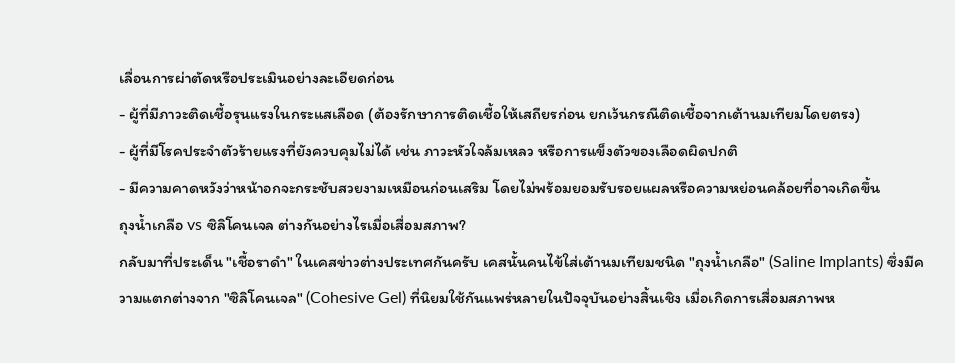เลื่อนการผ่าตัดหรือประเมินอย่างละเอียดก่อน
- ผู้ที่มีภาวะติดเชื้อรุนแรงในกระแสเลือด (ต้องรักษาการติดเชื้อให้เสถียรก่อน ยกเว้นกรณีติดเชื้อจากเต้านมเทียมโดยตรง)
- ผู้ที่มีโรคประจำตัวร้ายแรงที่ยังควบคุมไม่ได้ เช่น ภาวะหัวใจล้มเหลว หรือการแข็งตัวของเลือดผิดปกติ
- มีความคาดหวังว่าหน้าอกจะกระชับสวยงามเหมือนก่อนเสริม โดยไม่พร้อมยอมรับรอยแผลหรือความหย่อนคล้อยที่อาจเกิดขึ้น
ถุงน้ำเกลือ vs ซิลิโคนเจล ต่างกันอย่างไรเมื่อเสื่อมสภาพ?
กลับมาที่ประเด็น "เชื้อราดำ" ในเคสข่าวต่างประเทศกันครับ เคสนั้นคนไข้ใส่เต้านมเทียมชนิด "ถุงน้ำเกลือ" (Saline Implants) ซึ่งมีความแตกต่างจาก "ซิลิโคนเจล" (Cohesive Gel) ที่นิยมใช้กันแพร่หลายในปัจจุบันอย่างสิ้นเชิง เมื่อเกิดการเสื่อมสภาพห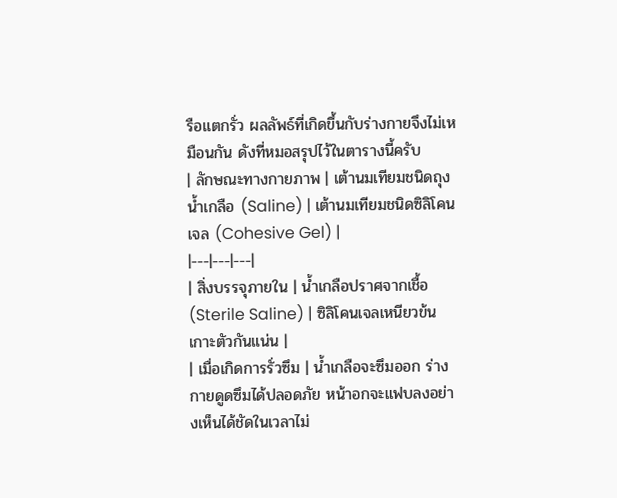รือแตกรั่ว ผลลัพธ์ที่เกิดขึ้นกับร่างกายจึงไม่เหมือนกัน ดังที่หมอสรุปไว้ในตารางนี้ครับ
| ลักษณะทางกายภาพ | เต้านมเทียมชนิดถุงน้ำเกลือ (Saline) | เต้านมเทียมชนิดซิลิโคนเจล (Cohesive Gel) |
|---|---|---|
| สิ่งบรรจุภายใน | น้ำเกลือปราศจากเชื้อ (Sterile Saline) | ซิลิโคนเจลเหนียวข้น เกาะตัวกันแน่น |
| เมื่อเกิดการรั่วซึม | น้ำเกลือจะซึมออก ร่างกายดูดซึมได้ปลอดภัย หน้าอกจะแฟบลงอย่างเห็นได้ชัดในเวลาไม่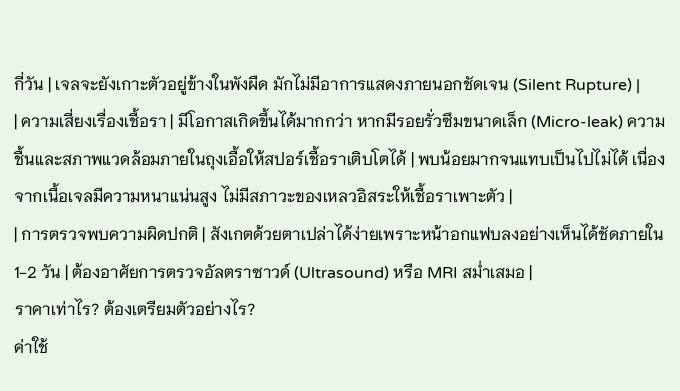กี่วัน | เจลจะยังเกาะตัวอยู่ข้างในพังผืด มักไม่มีอาการแสดงภายนอกชัดเจน (Silent Rupture) |
| ความเสี่ยงเรื่องเชื้อรา | มีโอกาสเกิดขึ้นได้มากกว่า หากมีรอยรั่วซึมขนาดเล็ก (Micro-leak) ความชื้นและสภาพแวดล้อมภายในถุงเอื้อให้สปอร์เชื้อราเติบโตได้ | พบน้อยมากจนแทบเป็นไปไม่ได้ เนื่องจากเนื้อเจลมีความหนาแน่นสูง ไม่มีสภาวะของเหลวอิสระให้เชื้อราเพาะตัว |
| การตรวจพบความผิดปกติ | สังเกตด้วยตาเปล่าได้ง่ายเพราะหน้าอกแฟบลงอย่างเห็นได้ชัดภายใน 1-2 วัน | ต้องอาศัยการตรวจอัลตราซาวด์ (Ultrasound) หรือ MRI สม่ำเสมอ |
ราคาเท่าไร? ต้องเตรียมตัวอย่างไร?
ค่าใช้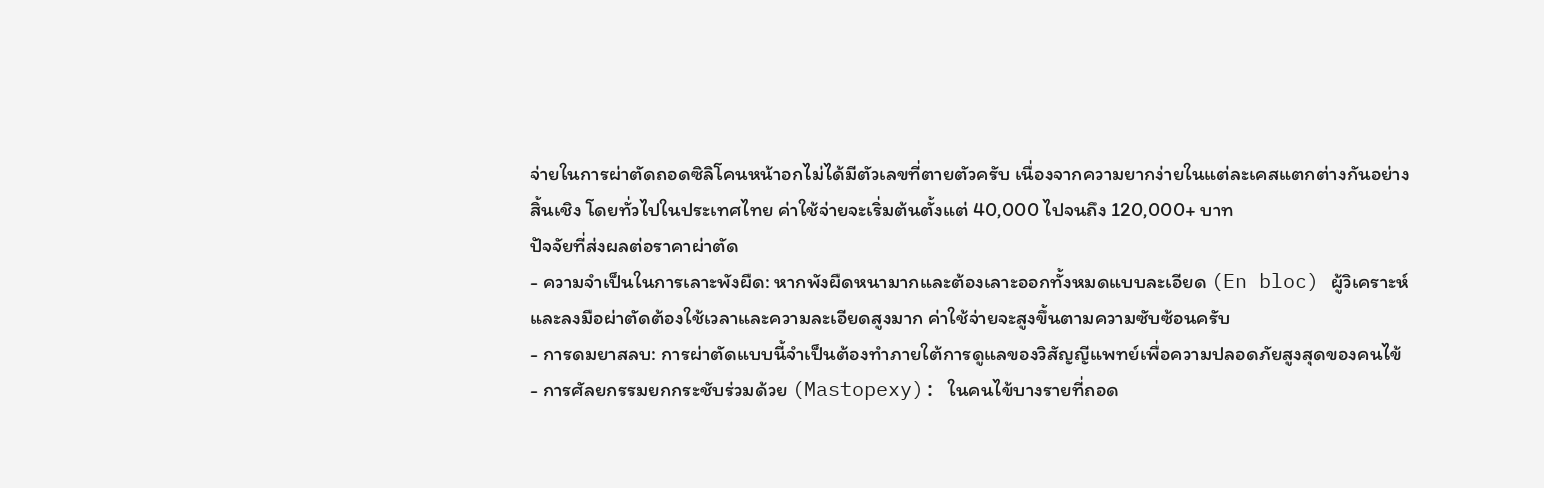จ่ายในการผ่าตัดถอดซิลิโคนหน้าอกไม่ได้มีตัวเลขที่ตายตัวครับ เนื่องจากความยากง่ายในแต่ละเคสแตกต่างกันอย่างสิ้นเชิง โดยทั่วไปในประเทศไทย ค่าใช้จ่ายจะเริ่มต้นตั้งแต่ 40,000 ไปจนถึง 120,000+ บาท
ปัจจัยที่ส่งผลต่อราคาผ่าตัด
- ความจำเป็นในการเลาะพังผืด: หากพังผืดหนามากและต้องเลาะออกทั้งหมดแบบละเอียด (En bloc) ผู้วิเคราะห์และลงมือผ่าตัดต้องใช้เวลาและความละเอียดสูงมาก ค่าใช้จ่ายจะสูงขึ้นตามความซับซ้อนครับ
- การดมยาสลบ: การผ่าตัดแบบนี้จำเป็นต้องทำภายใต้การดูแลของวิสัญญีแพทย์เพื่อความปลอดภัยสูงสุดของคนไข้
- การศัลยกรรมยกกระชับร่วมด้วย (Mastopexy): ในคนไข้บางรายที่ถอด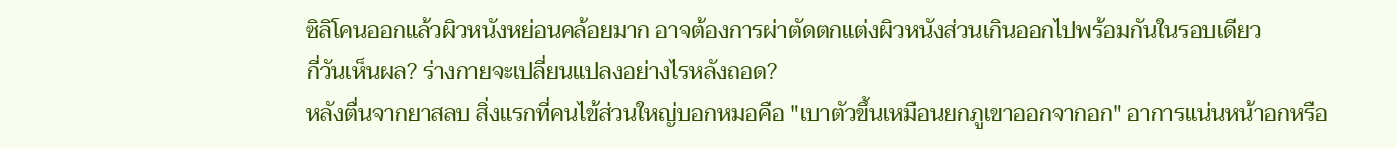ซิลิโคนออกแล้วผิวหนังหย่อนคล้อยมาก อาจต้องการผ่าตัดตกแต่งผิวหนังส่วนเกินออกไปพร้อมกันในรอบเดียว
กี่วันเห็นผล? ร่างกายจะเปลี่ยนแปลงอย่างไรหลังถอด?
หลังตื่นจากยาสลบ สิ่งแรกที่คนไข้ส่วนใหญ่บอกหมอคือ "เบาตัวขึ้นเหมือนยกภูเขาออกจากอก" อาการแน่นหน้าอกหรือ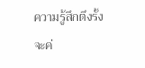ความรู้สึกตึงรั้งจะค่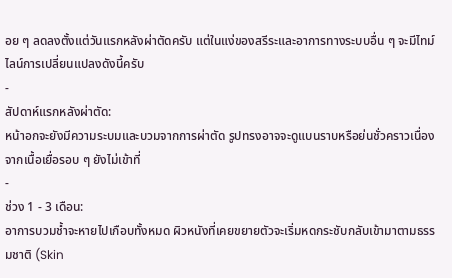อย ๆ ลดลงตั้งแต่วันแรกหลังผ่าตัดครับ แต่ในแง่ของสรีระและอาการทางระบบอื่น ๆ จะมีไทม์ไลน์การเปลี่ยนแปลงดังนี้ครับ
-
สัปดาห์แรกหลังผ่าตัด:
หน้าอกจะยังมีความระบมและบวมจากการผ่าตัด รูปทรงอาจจะดูแบนราบหรือย่นชั่วคราวเนื่องจากเนื้อเยื่อรอบ ๆ ยังไม่เข้าที่
-
ช่วง 1 - 3 เดือน:
อาการบวมช้ำจะหายไปเกือบทั้งหมด ผิวหนังที่เคยขยายตัวจะเริ่มหดกระชับกลับเข้ามาตามธรรมชาติ (Skin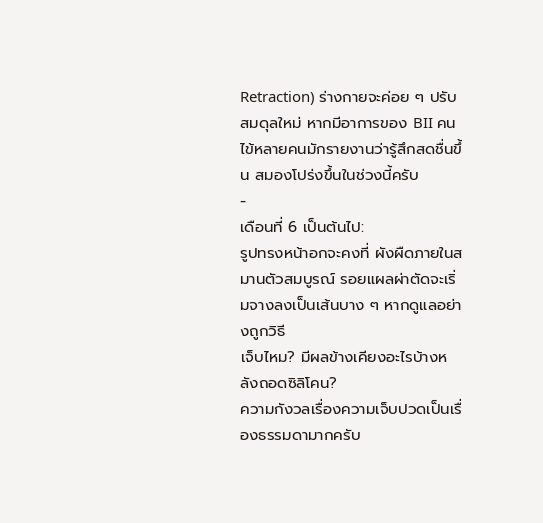Retraction) ร่างกายจะค่อย ๆ ปรับสมดุลใหม่ หากมีอาการของ BII คนไข้หลายคนมักรายงานว่ารู้สึกสดชื่นขึ้น สมองโปร่งขึ้นในช่วงนี้ครับ
-
เดือนที่ 6 เป็นต้นไป:
รูปทรงหน้าอกจะคงที่ ผังผืดภายในสมานตัวสมบูรณ์ รอยแผลผ่าตัดจะเริ่มจางลงเป็นเส้นบาง ๆ หากดูแลอย่างถูกวิธี
เจ็บไหม? มีผลข้างเคียงอะไรบ้างหลังถอดซิลิโคน?
ความกังวลเรื่องความเจ็บปวดเป็นเรื่องธรรมดามากครับ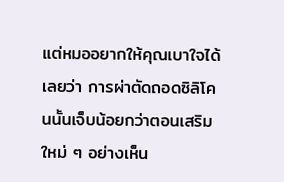แต่หมออยากให้คุณเบาใจได้เลยว่า การผ่าตัดถอดซิลิโคนนั้นเจ็บน้อยกว่าตอนเสริมใหม่ ๆ อย่างเห็น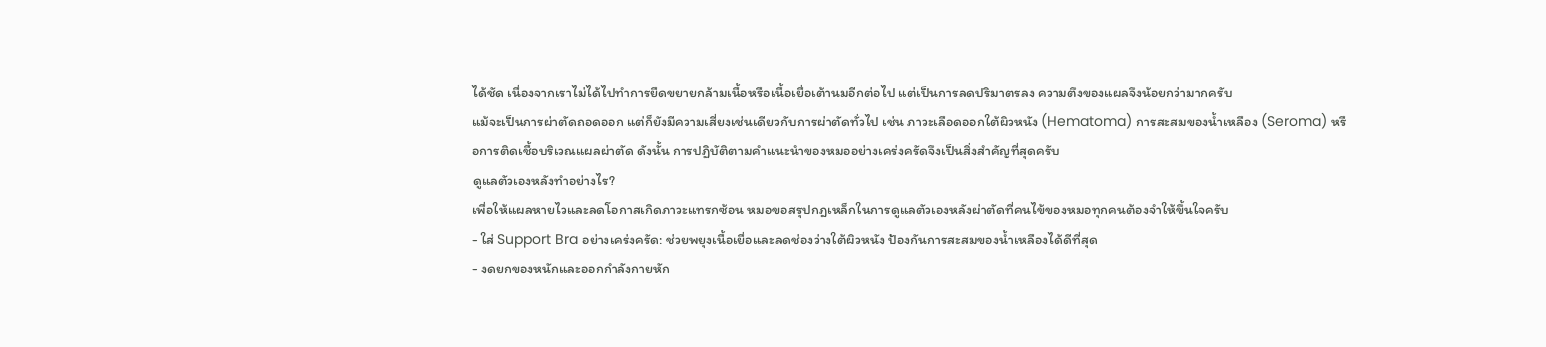ได้ชัด เนื่องจากเราไม่ได้ไปทำการยืดขยายกล้ามเนื้อหรือเนื้อเยื่อเต้านมอีกต่อไป แต่เป็นการลดปริมาตรลง ความตึงของแผลจึงน้อยกว่ามากครับ
แม้จะเป็นการผ่าตัดถอดออก แต่ก็ยังมีความเสี่ยงเช่นเดียวกับการผ่าตัดทั่วไป เช่น ภาวะเลือดออกใต้ผิวหนัง (Hematoma) การสะสมของน้ำเหลือง (Seroma) หรือการติดเชื้อบริเวณแผลผ่าตัด ดังนั้น การปฏิบัติตามคำแนะนำของหมออย่างเคร่งครัดจึงเป็นสิ่งสำคัญที่สุดครับ
ดูแลตัวเองหลังทำอย่างไร?
เพื่อให้แผลหายไวและลดโอกาสเกิดภาวะแทรกซ้อน หมอขอสรุปกฎเหล็กในการดูแลตัวเองหลังผ่าตัดที่คนไข้ของหมอทุกคนต้องจำให้ขึ้นใจครับ
- ใส่ Support Bra อย่างเคร่งครัด: ช่วยพยุงเนื้อเยื่อและลดช่องว่างใต้ผิวหนัง ป้องกันการสะสมของน้ำเหลืองได้ดีที่สุด
- งดยกของหนักและออกกำลังกายหัก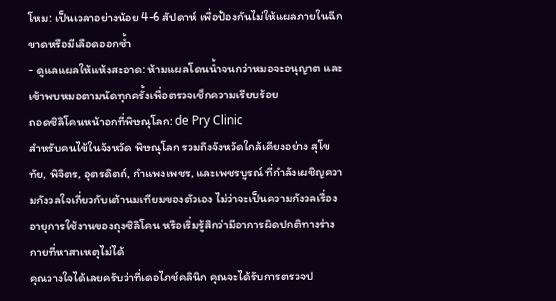โหม: เป็นเวลาอย่างน้อย 4-6 สัปดาห์ เพื่อป้องกันไม่ให้แผลภายในฉีกขาดหรือมีเลือดออกซ้ำ
- ดูแลแผลให้แห้งสะอาด: ห้ามแผลโดนน้ำจนกว่าหมอจะอนุญาต และเข้าพบหมอตามนัดทุกครั้งเพื่อตรวจเช็กความเรียบร้อย
ถอดซิลิโคนหน้าอกที่พิษณุโลก: de Pry Clinic
สำหรับคนไข้ในจังหวัด พิษณุโลก รวมถึงจังหวัดใกล้เคียงอย่าง สุโขทัย, พิจิตร, อุตรดิตถ์, กำแพงเพชร, และเพชรบูรณ์ ที่กำลังเผชิญความกังวลใจเกี่ยวกับเต้านมเทียมของตัวเอง ไม่ว่าจะเป็นความกังวลเรื่องอายุการใช้งานของถุงซิลิโคน หรือเริ่มรู้สึกว่ามีอาการผิดปกติทางร่างกายที่หาสาเหตุไม่ได้
คุณวางใจได้เลยครับว่าที่เดอไภช์คลินิก คุณจะได้รับการตรวจป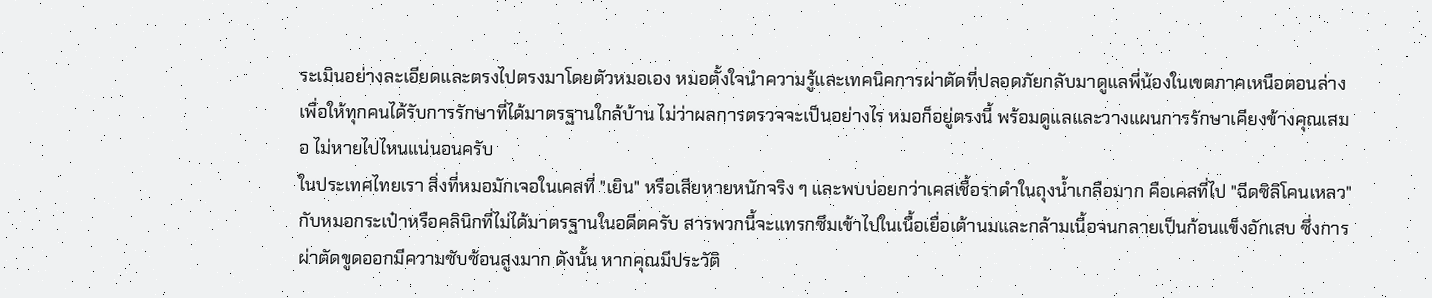ระเมินอย่างละเอียดและตรงไปตรงมาโดยตัวหมอเอง หมอตั้งใจนำความรู้และเทคนิคการผ่าตัดที่ปลอดภัยกลับมาดูแลพี่น้องในเขตภาคเหนือตอนล่าง เพื่อให้ทุกคนได้รับการรักษาที่ได้มาตรฐานใกล้บ้าน ไม่ว่าผลการตรวจจะเป็นอย่างไร หมอก็อยู่ตรงนี้ พร้อมดูแลและวางแผนการรักษาเคียงข้างคุณเสมอ ไม่หายไปไหนแน่นอนครับ
ในประเทศไทยเรา สิ่งที่หมอมักเจอในเคสที่ "เยิน" หรือเสียหายหนักจริง ๆ และพบบ่อยกว่าเคสเชื้อราดำในถุงน้ำเกลือมาก คือเคสที่ไป "ฉีดซิลิโคนเหลว" กับหมอกระเป๋าหรือคลินิกที่ไม่ได้มาตรฐานในอดีตครับ สารพวกนี้จะแทรกซึมเข้าไปในเนื้อเยื่อเต้านมและกล้ามเนื้อจนกลายเป็นก้อนแข็งอักเสบ ซึ่งการผ่าตัดขูดออกมีความซับซ้อนสูงมาก ดังนั้น หากคุณมีประวัติ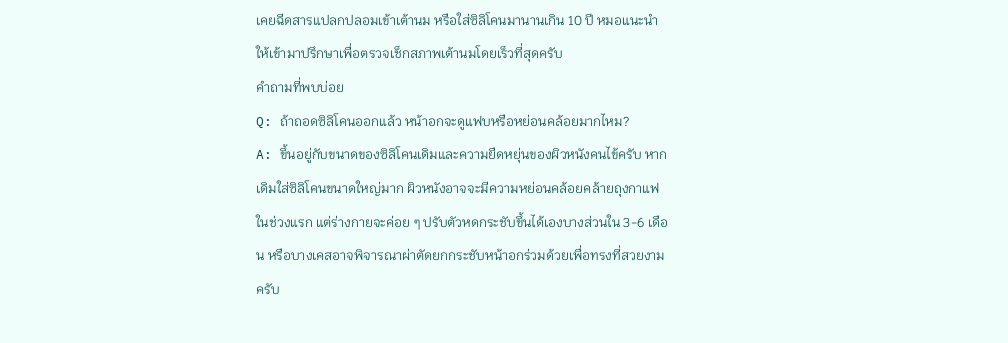เคยฉีดสารแปลกปลอมเข้าเต้านม หรือใส่ซิลิโคนมานานเกิน 10 ปี หมอแนะนำให้เข้ามาปรึกษาเพื่อตรวจเช็กสภาพเต้านมโดยเร็วที่สุดครับ
คำถามที่พบบ่อย
Q: ถ้าถอดซิลิโคนออกแล้ว หน้าอกจะดูแฟบหรือหย่อนคล้อยมากไหม?
A: ขึ้นอยู่กับขนาดของซิลิโคนเดิมและความยืดหยุ่นของผิวหนังคนไข้ครับ หากเดิมใส่ซิลิโคนขนาดใหญ่มาก ผิวหนังอาจจะมีความหย่อนคล้อยคล้ายถุงกาแฟในช่วงแรก แต่ร่างกายจะค่อย ๆ ปรับตัวหดกระชับขึ้นได้เองบางส่วนใน 3-6 เดือน หรือบางเคสอาจพิจารณาผ่าตัดยกกระชับหน้าอกร่วมด้วยเพื่อทรงที่สวยงามครับ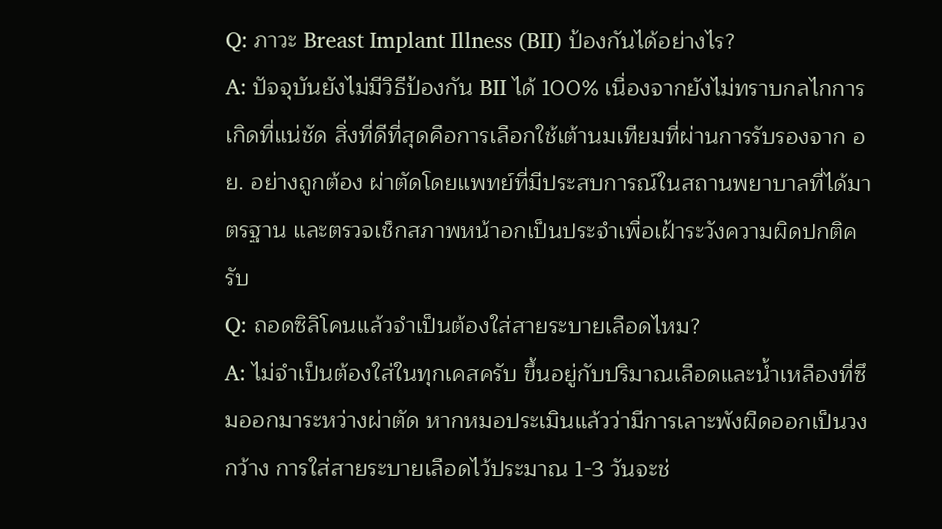Q: ภาวะ Breast Implant Illness (BII) ป้องกันได้อย่างไร?
A: ปัจจุบันยังไม่มีวิธีป้องกัน BII ได้ 100% เนื่องจากยังไม่ทราบกลไกการเกิดที่แน่ชัด สิ่งที่ดีที่สุดคือการเลือกใช้เต้านมเทียมที่ผ่านการรับรองจาก อย. อย่างถูกต้อง ผ่าตัดโดยแพทย์ที่มีประสบการณ์ในสถานพยาบาลที่ได้มาตรฐาน และตรวจเช็กสภาพหน้าอกเป็นประจำเพื่อเฝ้าระวังความผิดปกติครับ
Q: ถอดซิลิโคนแล้วจำเป็นต้องใส่สายระบายเลือดไหม?
A: ไม่จำเป็นต้องใส่ในทุกเคสครับ ขึ้นอยู่กับปริมาณเลือดและน้ำเหลืองที่ซึมออกมาระหว่างผ่าตัด หากหมอประเมินแล้วว่ามีการเลาะพังผืดออกเป็นวงกว้าง การใส่สายระบายเลือดไว้ประมาณ 1-3 วันจะช่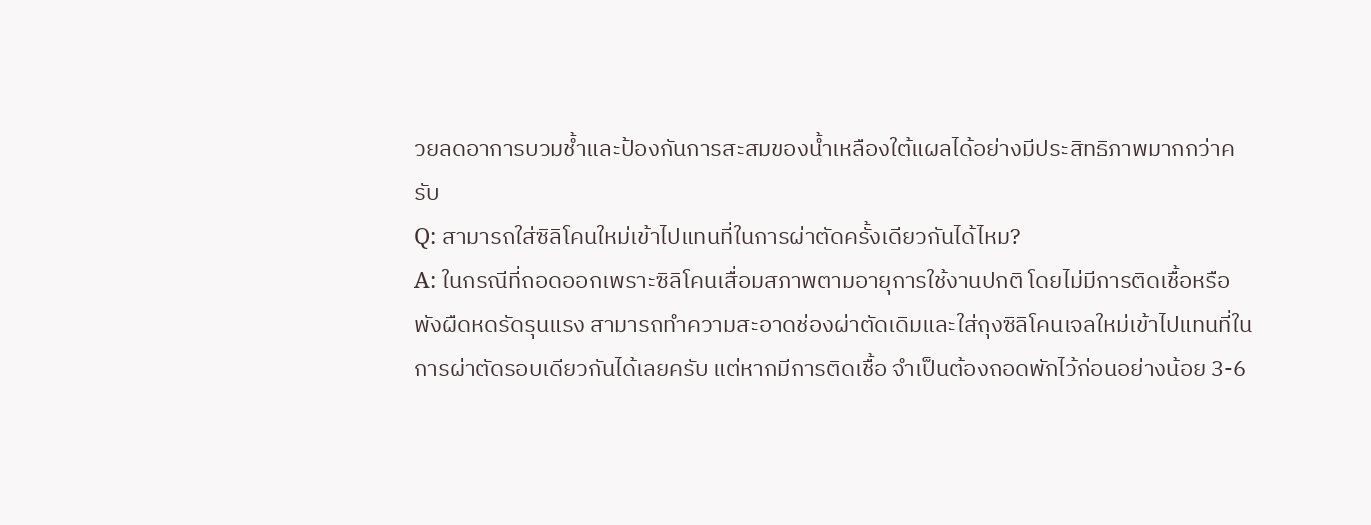วยลดอาการบวมช้ำและป้องกันการสะสมของน้ำเหลืองใต้แผลได้อย่างมีประสิทธิภาพมากกว่าครับ
Q: สามารถใส่ซิลิโคนใหม่เข้าไปแทนที่ในการผ่าตัดครั้งเดียวกันได้ไหม?
A: ในกรณีที่ถอดออกเพราะซิลิโคนเสื่อมสภาพตามอายุการใช้งานปกติ โดยไม่มีการติดเชื้อหรือพังผืดหดรัดรุนแรง สามารถทำความสะอาดช่องผ่าตัดเดิมและใส่ถุงซิลิโคนเจลใหม่เข้าไปแทนที่ในการผ่าตัดรอบเดียวกันได้เลยครับ แต่หากมีการติดเชื้อ จำเป็นต้องถอดพักไว้ก่อนอย่างน้อย 3-6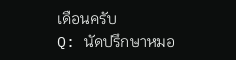เดือนครับ
Q: นัดปรึกษาหมอ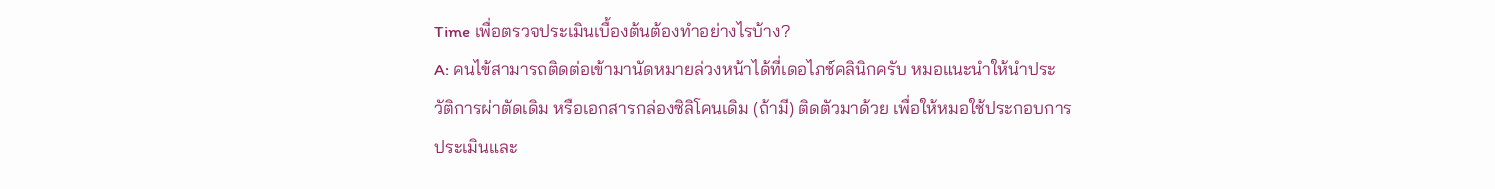Time เพื่อตรวจประเมินเบื้องต้นต้องทำอย่างไรบ้าง?
A: คนไข้สามารถติดต่อเข้ามานัดหมายล่วงหน้าได้ที่เดอไภช์คลินิกครับ หมอแนะนำให้นำประวัติการผ่าตัดเดิม หรือเอกสารกล่องซิลิโคนเดิม (ถ้ามี) ติดตัวมาด้วย เพื่อให้หมอใช้ประกอบการประเมินและ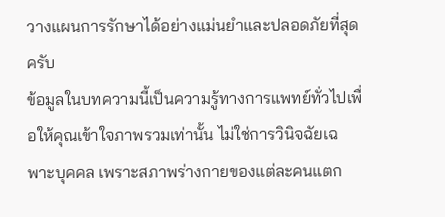วางแผนการรักษาได้อย่างแม่นยำและปลอดภัยที่สุดครับ
ข้อมูลในบทความนี้เป็นความรู้ทางการแพทย์ทั่วไปเพื่อให้คุณเข้าใจภาพรวมเท่านั้น ไม่ใช่การวินิจฉัยเฉพาะบุคคล เพราะสภาพร่างกายของแต่ละคนแตก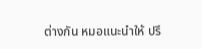ต่างกัน หมอแนะนำให้ ปรึ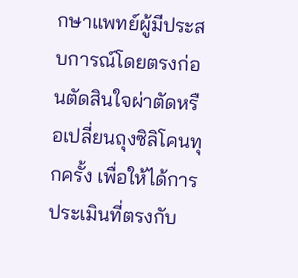กษาแพทย์ผู้มีประสบการณ์โดยตรงก่อนตัดสินใจผ่าตัดหรือเปลี่ยนถุงซิลิโคนทุกครั้ง เพื่อให้ได้การประเมินที่ตรงกับ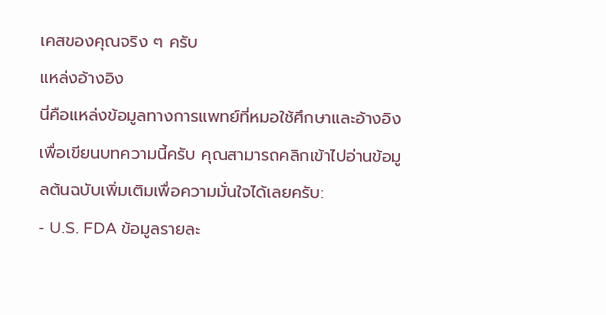เคสของคุณจริง ๆ ครับ
แหล่งอ้างอิง
นี่คือแหล่งข้อมูลทางการแพทย์ที่หมอใช้ศึกษาและอ้างอิงเพื่อเขียนบทความนี้ครับ คุณสามารถคลิกเข้าไปอ่านข้อมูลต้นฉบับเพิ่มเติมเพื่อความมั่นใจได้เลยครับ:
- U.S. FDA ข้อมูลรายละ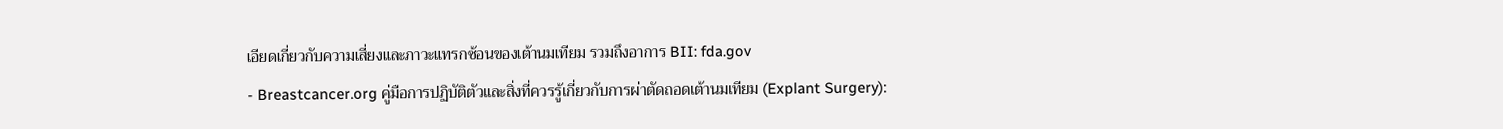เอียดเกี่ยวกับความเสี่ยงและภาวะแทรกซ้อนของเต้านมเทียม รวมถึงอาการ BII: fda.gov
- Breastcancer.org คู่มือการปฏิบัติตัวและสิ่งที่ควรรู้เกี่ยวกับการผ่าตัดถอดเต้านมเทียม (Explant Surgery):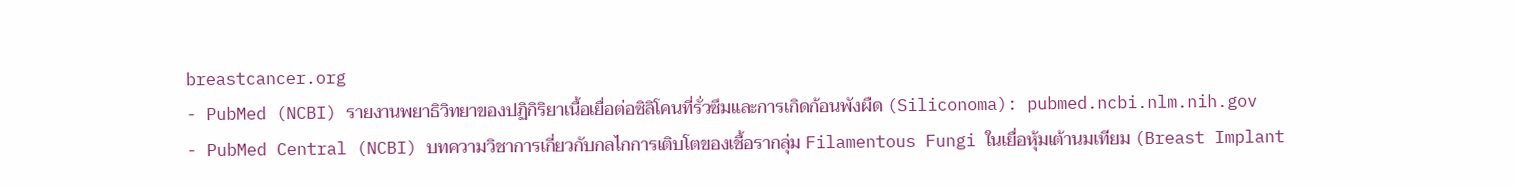breastcancer.org
- PubMed (NCBI) รายงานพยาธิวิทยาของปฏิกิริยาเนื้อเยื่อต่อซิลิโคนที่รั่วซึมและการเกิดก้อนพังผืด (Siliconoma): pubmed.ncbi.nlm.nih.gov
- PubMed Central (NCBI) บทความวิชาการเกี่ยวกับกลไกการเติบโตของเชื้อรากลุ่ม Filamentous Fungi ในเยื่อหุ้มเต้านมเทียม (Breast Implant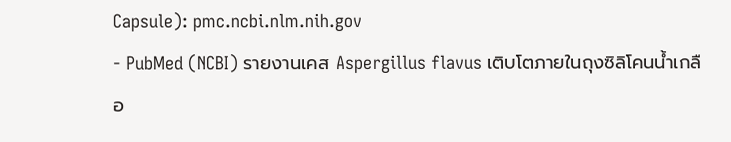Capsule): pmc.ncbi.nlm.nih.gov
- PubMed (NCBI) รายงานเคส Aspergillus flavus เติบโตภายในถุงซิลิโคนน้ำเกลือ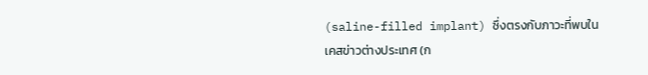(saline-filled implant) ซึ่งตรงกับภาวะที่พบในเคสข่าวต่างประเทศ (ก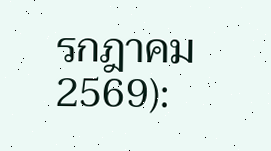รกฎาคม 2569):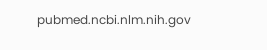pubmed.ncbi.nlm.nih.gov